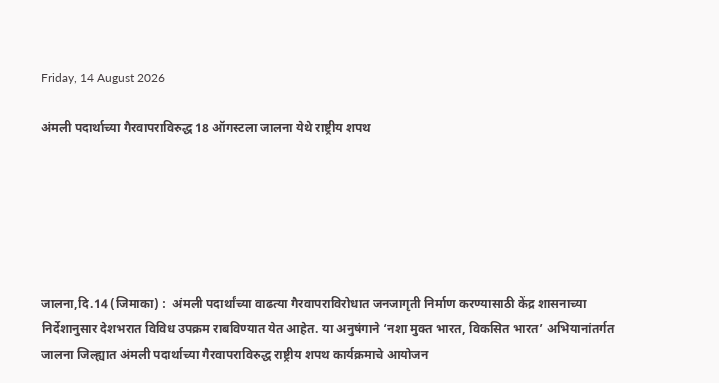Friday, 14 August 2026

अंमली पदार्थाच्या गैरवापराविरुद्ध 18 ऑगस्टला जालना येथे राष्ट्रीय शपथ






जालना,दि.14 (जिमाका) :  अंमली पदार्थांच्या वाढत्या गैरवापराविरोधात जनजागृती निर्माण करण्यासाठी केंद्र शासनाच्या निर्देशानुसार देशभरात विविध उपक्रम राबविण्यात येत आहेत. या अनुषंगाने ‘नशा मुक्त भारत, विकसित भारत’ अभियानांतर्गत जालना जिल्ह्यात अंमली पदार्थाच्या गैरवापराविरुद्ध राष्ट्रीय शपथ कार्यक्रमाचे आयोजन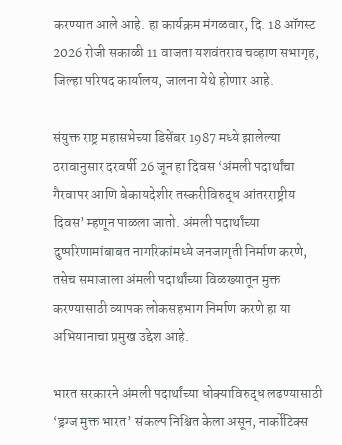करण्यात आले आहे. हा कार्यक्रम मंगळवार, दि. 18 ऑगस्ट 2026 रोजी सकाळी 11 वाजता यशवंतराव चव्हाण सभागृह, जिल्हा परिषद कार्यालय, जालना येथे होणार आहे.

संयुक्त राष्ट्र महासभेच्या डिसेंबर 1987 मध्ये झालेल्या ठरावानुसार दरवर्षी 26 जून हा दिवस ‘अंमली पदार्थांचा गैरवापर आणि बेकायदेशीर तस्करीविरुद्ध आंतरराष्ट्रीय दिवस’ म्हणून पाळला जातो. अंमली पदार्थांच्या दुष्परिणामांबाबत नागरिकांमध्ये जनजागृती निर्माण करणे, तसेच समाजाला अंमली पदार्थांच्या विळख्यातून मुक्त करण्यासाठी व्यापक लोकसहभाग निर्माण करणे हा या अभियानाचा प्रमुख उद्देश आहे.

भारत सरकारने अंमली पदार्थांच्या धोक्याविरुद्ध लढण्यासाठी ‘ड्रग्ज मुक्त भारत’ संकल्प निश्चित केला असून, नार्कोटिक्स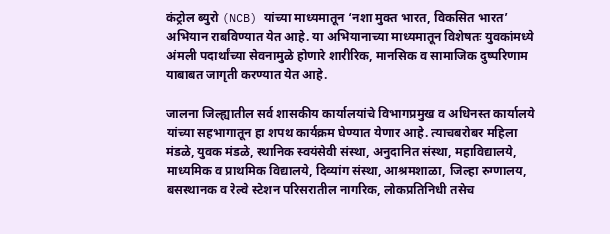कंट्रोल ब्युरो (NCB) यांच्या माध्यमातून ‘नशा मुक्त भारत, विकसित भारत’ अभियान राबविण्यात येत आहे. या अभियानाच्या माध्यमातून विशेषतः युवकांमध्ये अंमली पदार्थांच्या सेवनामुळे होणारे शारीरिक, मानसिक व सामाजिक दुष्परिणाम याबाबत जागृती करण्यात येत आहे.

जालना जिल्ह्यातील सर्व शासकीय कार्यालयांचे विभागप्रमुख व अधिनस्त कार्यालये यांच्या सहभागातून हा शपथ कार्यक्रम घेण्यात येणार आहे. त्याचबरोबर महिला मंडळे, युवक मंडळे, स्थानिक स्वयंसेवी संस्था, अनुदानित संस्था, महाविद्यालये, माध्यमिक व प्राथमिक विद्यालये, दिव्यांग संस्था, आश्रमशाळा, जिल्हा रुग्णालय, बसस्थानक व रेल्वे स्टेशन परिसरातील नागरिक, लोकप्रतिनिधी तसेच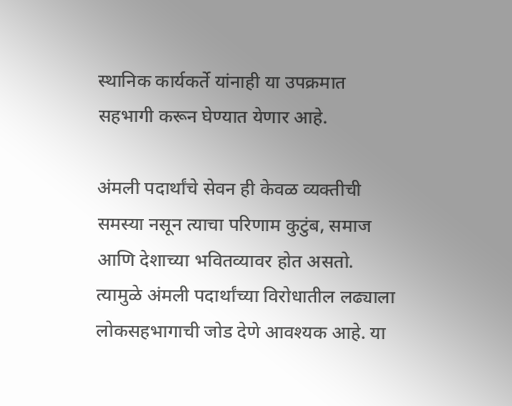स्थानिक कार्यकर्ते यांनाही या उपक्रमात सहभागी करून घेण्यात येणार आहे.

अंमली पदार्थांचे सेवन ही केवळ व्यक्तीची समस्या नसून त्याचा परिणाम कुटुंब, समाज आणि देशाच्या भवितव्यावर होत असतो. त्यामुळे अंमली पदार्थांच्या विरोधातील लढ्याला लोकसहभागाची जोड देणे आवश्यक आहे. या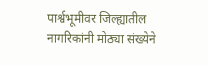पार्श्वभूमीवर जिल्ह्यातील नागरिकांनी मोठ्या संख्येने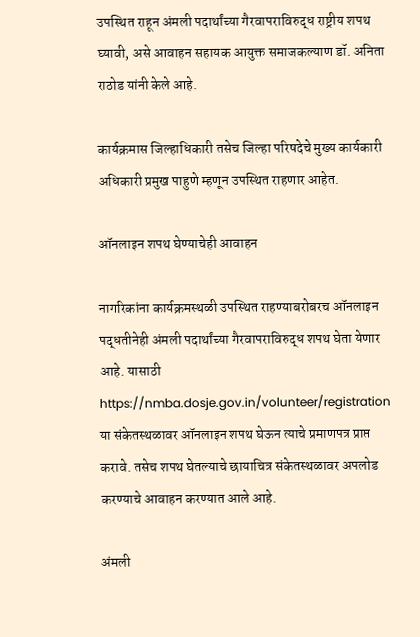उपस्थित राहून अंमली पदार्थांच्या गैरवापराविरुद्ध राष्ट्रीय शपथ घ्यावी, असे आवाहन सहायक आयुक्त समाजकल्याण डॉ. अनिता राठोड यांनी केले आहे.

कार्यक्रमास जिल्हाधिकारी तसेच जिल्हा परिषदेचे मुख्य कार्यकारी अधिकारी प्रमुख पाहुणे म्हणून उपस्थित राहणार आहेत.

ऑनलाइन शपथ घेण्याचेही आवाहन

नागरिकांना कार्यक्रमस्थळी उपस्थित राहण्याबरोबरच ऑनलाइन पद्धतीनेही अंमली पदार्थांच्या गैरवापराविरुद्ध शपथ घेता येणार आहे. यासाठी https://nmba.dosje.gov.in/volunteer/registration या संकेतस्थळावर ऑनलाइन शपथ घेऊन त्याचे प्रमाणपत्र प्राप्त करावे. तसेच शपथ घेतल्याचे छायाचित्र संकेतस्थळावर अपलोड करण्याचे आवाहन करण्यात आले आहे.

अंमली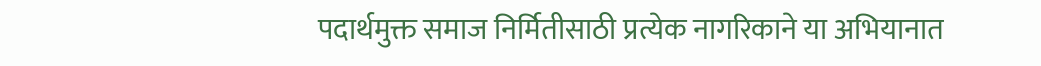पदार्थमुक्त समाज निर्मितीसाठी प्रत्येक नागरिकाने या अभियानात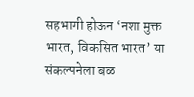सहभागी होऊन ‘नशा मुक्त भारत, विकसित भारत’ या संकल्पनेला बळ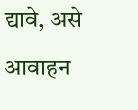द्यावे, असे आवाहन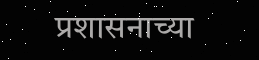प्रशासनाच्या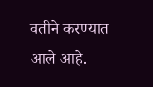वतीने करण्यात आले आहे.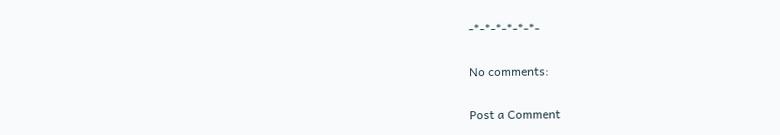-*-*-*-*-*-*-

No comments:

Post a Comment